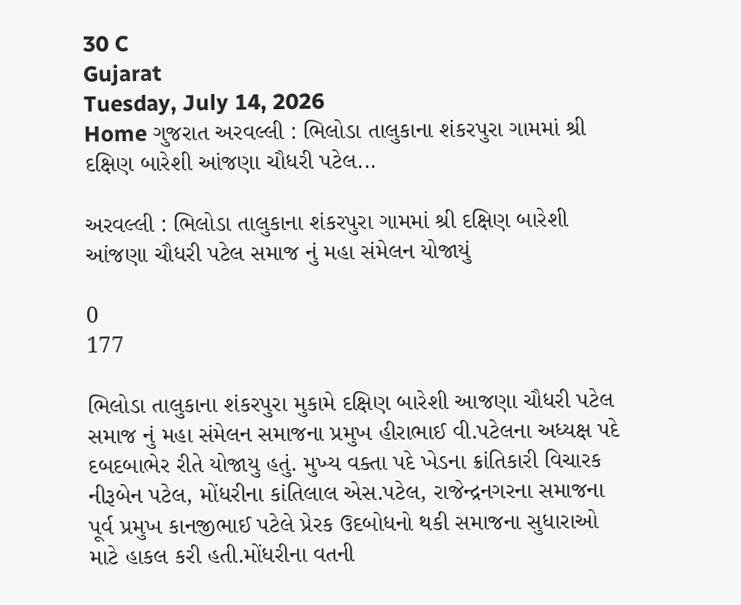30 C
Gujarat
Tuesday, July 14, 2026
Home ગુજરાત અરવલ્લી : ભિલોડા તાલુકાના શંકરપુરા ગામમાં શ્રી દક્ષિણ બારેશી આંજણા ચૌધરી પટેલ...

અરવલ્લી : ભિલોડા તાલુકાના શંકરપુરા ગામમાં શ્રી દક્ષિણ બારેશી આંજણા ચૌધરી પટેલ સમાજ નું મહા સંમેલન યોજાયું

0
177

ભિલોડા તાલુકાના શંકરપુરા મુકામે દક્ષિણ બારેશી આજણા ચૌધરી પટેલ સમાજ નું મહા સંમેલન સમાજના પ્રમુખ હીરાભાઈ વી.પટેલના અધ્યક્ષ પદે દબદબાભેર રીતે યોજાયુ હતું. મુખ્ય વક્તા પદે ખેડના ક્રાંતિકારી વિચારક નીરૂબેન પટેલ, મોંધરીના કાંતિલાલ એસ.પટેલ, રાજેન્દ્રનગરના સમાજના પૂર્વ પ્રમુખ કાનજીભાઈ પટેલે પ્રેરક ઉદબોધનો થકી સમાજના સુધારાઓ માટે હાકલ કરી હતી.મોંધરીના વતની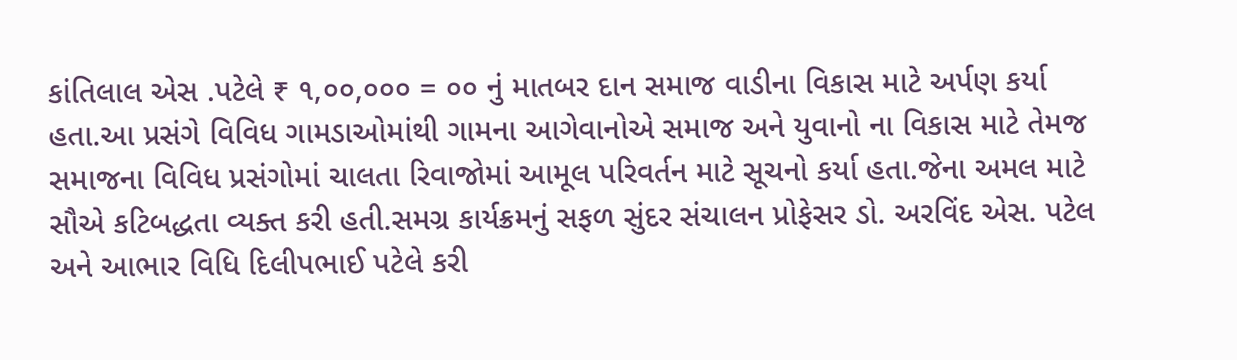કાંતિલાલ એસ .પટેલે ₹ ૧,૦૦,૦૦૦ = ૦૦ નું માતબર દાન સમાજ વાડીના વિકાસ માટે અર્પણ કર્યા હતા.આ પ્રસંગે વિવિધ ગામડાઓમાંથી ગામના આગેવાનોએ સમાજ અને યુવાનો ના વિકાસ માટે તેમજ સમાજના વિવિધ પ્રસંગોમાં ચાલતા રિવાજોમાં આમૂલ પરિવર્તન માટે સૂચનો કર્યા હતા.જેના અમલ માટે સૌએ કટિબદ્ધતા વ્યક્ત કરી હતી.સમગ્ર કાર્યક્રમનું સફળ સુંદર સંચાલન પ્રોફેસર ડો. અરવિંદ એસ. પટેલ અને આભાર વિધિ દિલીપભાઈ પટેલે કરી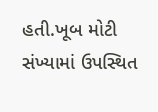હતી.ખૂબ મોટી સંખ્યામાં ઉપસ્થિત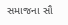સમાજના સૌ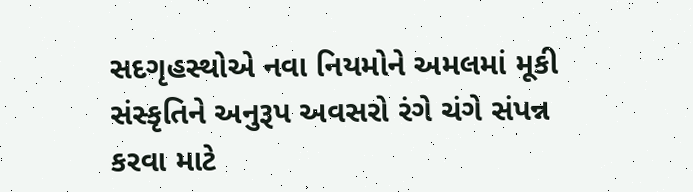સદગૃહસ્થોએ નવા નિયમોને અમલમાં મૂકી સંસ્કૃતિને અનુરૂપ અવસરો રંગે ચંગે સંપન્ન કરવા માટે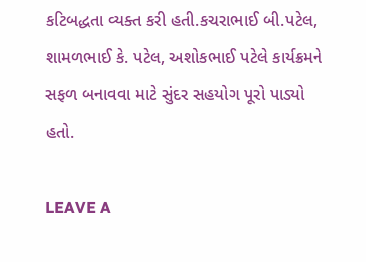કટિબદ્ધતા વ્યક્ત કરી હતી.કચરાભાઈ બી.પટેલ, શામળભાઈ કે. પટેલ, અશોકભાઈ પટેલે કાર્યક્રમને સફળ બનાવવા માટે સુંદર સહયોગ પૂરો પાડ્યો હતો.

LEAVE A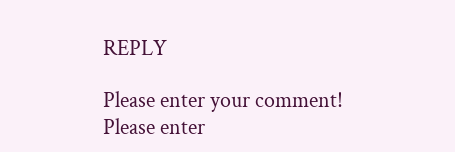REPLY

Please enter your comment!
Please enter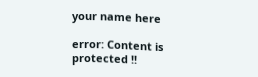your name here

error: Content is protected !!